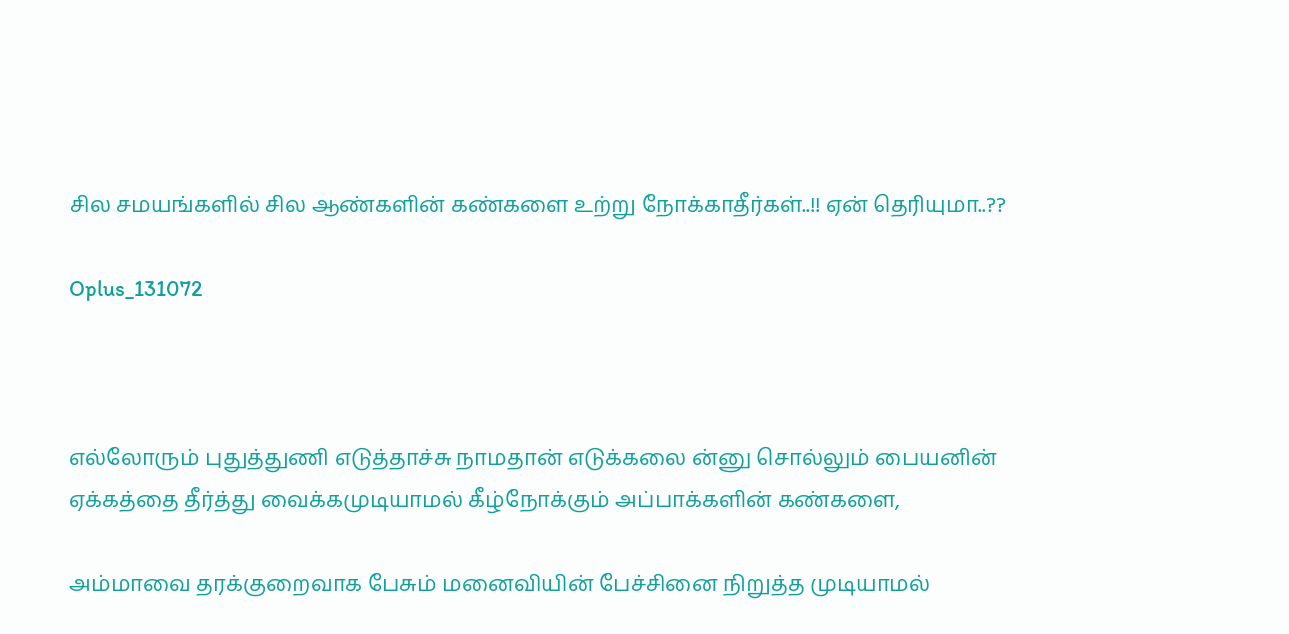சில சமயங்களில் சில ஆண்களின் கண்களை உற்று நோக்காதீர்கள்..!! ஏன் தெரியுமா..??

Oplus_131072



எல்லோரும் புதுத்துணி எடுத்தாச்சு நாமதான் எடுக்கலை ன்னு சொல்லும் பையனின் ஏக்கத்தை தீர்த்து வைக்கமுடியாமல் கீழ்நோக்கும் அப்பாக்களின் கண்களை,

அம்மாவை தரக்குறைவாக பேசும் மனைவியின் பேச்சினை நிறுத்த முடியாமல்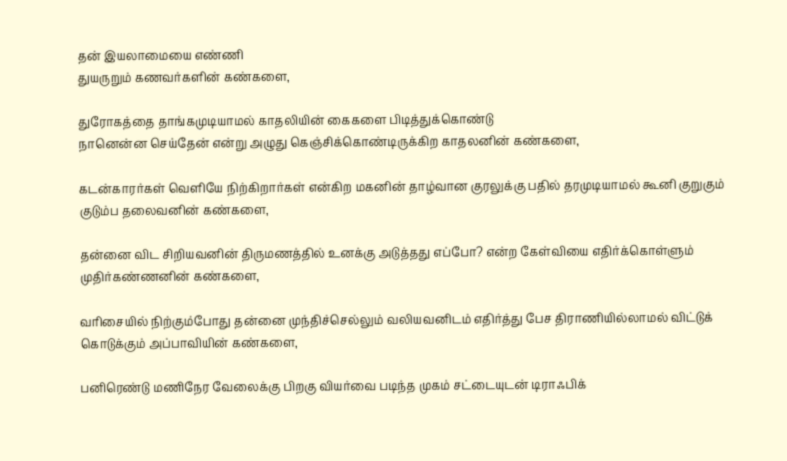தன் இயலாமையை எண்ணி
துயருறும் கணவர்களின் கண்களை,

துரோகத்தை தாங்கமுடியாமல் காதலியின் கைகளை பிடித்துக்கொண்டு
நானென்ன செய்தேன் என்று அழுது கெஞ்சிக்கொண்டிருக்கிற காதலனின் கண்களை,

கடன்காரர்கள் வெளியே நிற்கிறார்கள் என்கிற மகனின் தாழ்வான குரலுக்கு பதில் தரமுடியாமல் கூனி குறுகும் குடும்ப தலைவனின் கண்களை,

தன்னை விட சிறியவனின் திருமணத்தில் உனக்கு அடுத்தது எப்போ? என்ற கேள்வியை எதிர்க்கொள்ளும் முதிர்கண்ணனின் கண்களை,

வரிசையில் நிற்கும்போது தன்னை முந்திச்செல்லும் வலியவனிடம் எதிர்த்து பேச திராணியில்லாமல் விட்டுக் கொடுக்கும் அப்பாவியின் கண்களை,

பனிரெண்டு மணிநேர வேலைக்கு பிறகு வியர்வை படிந்த முகம் சட்டையுடன் டிராஃபிக்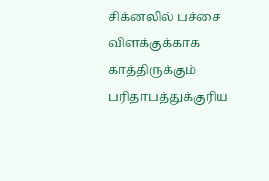சிக்னலில் பச்சை விளக்குக்காக காத்திருக்கும் பரிதாபத்துக்குரிய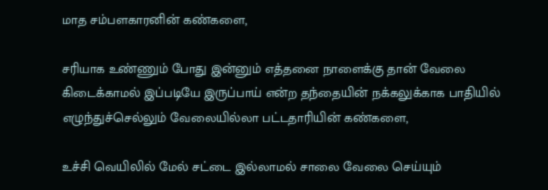மாத சம்பளகாரனின் கண்களை,

சரியாக உண்ணும் போது இன்னும் எத்தனை நாளைக்கு தான் வேலை கிடைக்காமல் இப்படியே இருப்பாய் என்ற தந்தையின் நக்கலுக்காக பாதியில் எழுந்துச்செல்லும் வேலையில்லா பட்டதாரியின் கண்களை,

உச்சி வெயிலில் மேல் சட்டை இல்லாமல் சாலை வேலை செய்யும்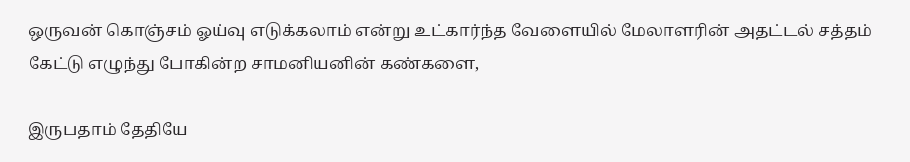ஒருவன் கொஞ்சம் ஓய்வு எடுக்கலாம் என்று உட்கார்ந்த வேளையில் மேலாளரின் அதட்டல் சத்தம் கேட்டு எழுந்து போகின்ற சாமனியனின் கண்களை,

இருபதாம் தேதியே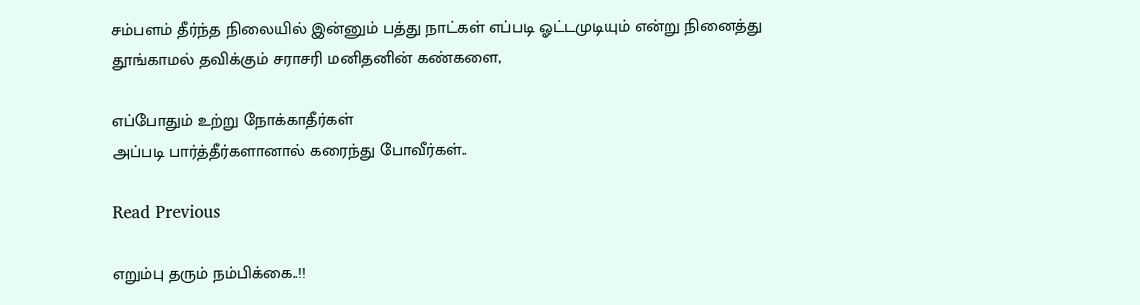சம்பளம் தீர்ந்த நிலையில் இன்னும் பத்து நாட்கள் எப்படி ஓட்டமுடியும் என்று நினைத்து தூங்காமல் தவிக்கும் சராசரி மனிதனின் கண்களை,

எப்போதும் உற்று நோக்காதீர்கள்
அப்படி பார்த்தீர்களானால் கரைந்து போவீர்கள்..

Read Previous

எறும்பு தரும் நம்பிக்கை..!!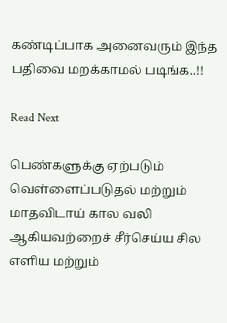கண்டிப்பாக அனைவரும் இந்த பதிவை மறக்காமல் படிங்க..!!

Read Next

பெண்களுக்கு ஏற்படும் வெள்ளைப்படுதல் மற்றும் மாதவிடாய் கால வலி ஆகியவற்றைச் சீர்செய்ய சில எளிய மற்றும்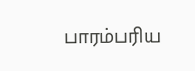பாரம்பரிய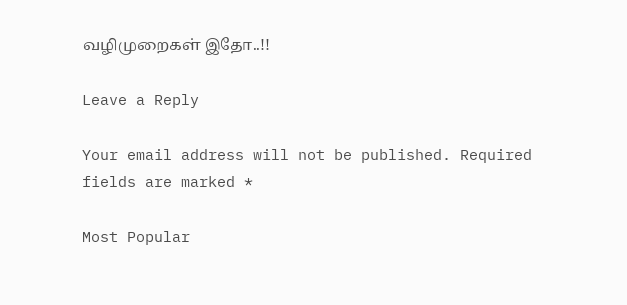வழிமுறைகள் இதோ..!!

Leave a Reply

Your email address will not be published. Required fields are marked *

Most Popular